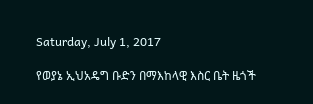Saturday, July 1, 2017

የወያኔ ኢህአዴግ ቡድን በማእከላዊ እስር ቤት ዜጎች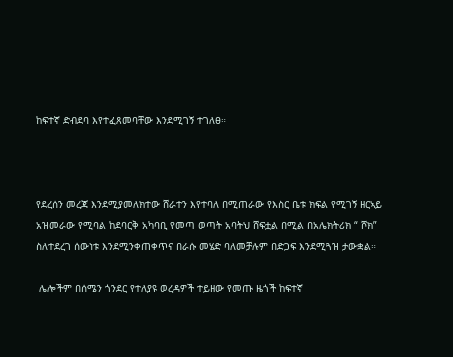ከፍተኛ ድብደባ እየተፈጸመባቸው እንደሚገኝ ተገለፀ።



የደረሰን መረጃ እንደሚያመለክተው ሸራተን እየተባለ በሚጠራው የእስር ቤቱ ክፍል የሚገኝ ዘርኣይ አዝመራው የሚባል ከደባርቅ አካባቢ የመጣ ወጣት አባትህ ሸፍቷል በሚል በአሌክትሪክ “ ሾክ” ስለተደረገ ሰውነቱ እንደሚንቀጠቀጥና በራሱ መሄድ ባለመቻሉም በድጋፍ እንደሚጓዝ ታውቋል።

 ሌሎችም በሰሜን ጎንደር የተለያዩ ወረዳዎች ተይዘው የመጡ ዜጎች ከፍተኛ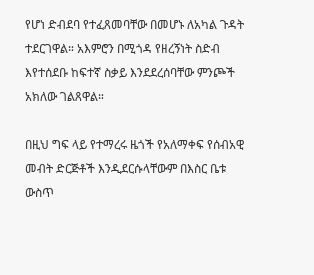የሆነ ድብደባ የተፈጸመባቸው በመሆኑ ለአካል ጉዳት ተደርገዋል። አእምሮን በሚጎዳ የዘረኝነት ስድብ እየተሰደቡ ከፍተኛ ስቃይ እንደደረሰባቸው ምንጮች አክለው ገልጸዋል።

በዚህ ግፍ ላይ የተማረሩ ዜጎች የአለማቀፍ የሰብአዊ መብት ድርጅቶች እንዲደርሱላቸውም በእስር ቤቱ ውስጥ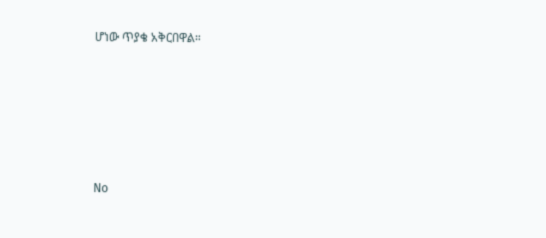ሆነው ጥያቄ አቅርበዋል።








No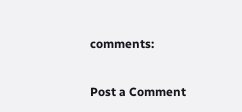comments:

Post a Comment